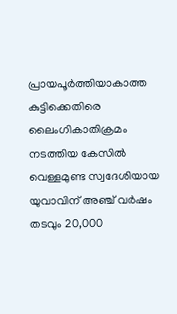പ്രായപൂർത്തിയാകാത്ത കുട്ടിക്കെതിരെ ലൈംഗികാതിക്രമം നടത്തിയ കേസിൽ വെള്ളമുണ്ട സ്വദേശിയായ യുവാവിന് അഞ്ച് വർഷം തടവും 20,000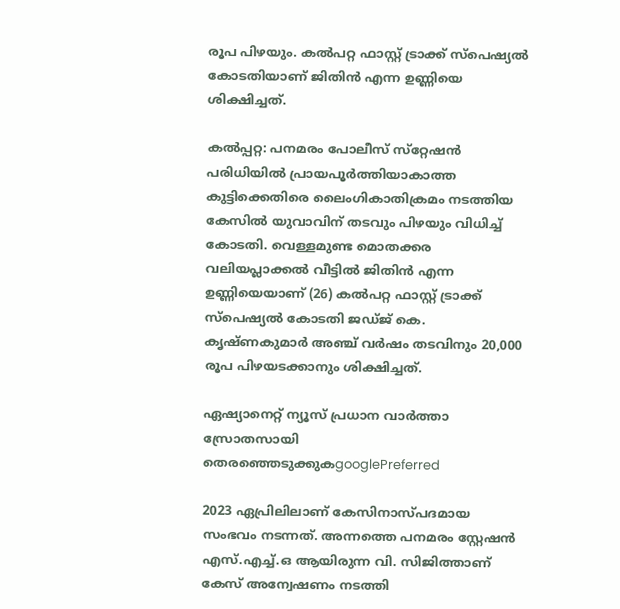രൂപ പിഴയും. കൽപറ്റ ഫാസ്റ്റ് ട്രാക്ക് സ്പെഷ്യൽ കോടതിയാണ് ജിതിൻ എന്ന ഉണ്ണിയെ ശിക്ഷിച്ചത്.

കല്‍പ്പറ്റ: പനമരം പോലീസ് സ്‌റ്റേഷൻ പരിധിയിൽ പ്രായപൂർത്തിയാകാത്ത കുട്ടിക്കെതിരെ ലൈംഗികാതിക്രമം നടത്തിയ കേസിൽ യുവാവിന് തടവും പിഴയും വിധിച്ച് കോടതി. വെള്ളമുണ്ട മൊതക്കര വലിയപ്ലാക്കൽ വീട്ടിൽ ജിതിൻ എന്ന ഉണ്ണിയെയാണ് (26) കൽപറ്റ ഫാസ്റ്റ് ട്രാക്ക് സ്പെഷ്യൽ കോടതി ജഡ്ജ് കെ. കൃഷ്ണകുമാർ അഞ്ച് വർഷം തടവിനും 20,000 രൂപ പിഴയടക്കാനും ശിക്ഷിച്ചത്.

ഏഷ്യാനെറ്റ് ന്യൂസ് പ്രധാന വാർത്താ സ്രോതസായി തെരഞ്ഞെടുക്കുകgooglePreferred

2023 ഏപ്രിലിലാണ് കേസിനാസ്പദമായ സംഭവം നടന്നത്. അന്നത്തെ പനമരം സ്റ്റേഷൻ എസ്.എച്ച്.ഒ ആയിരുന്ന വി. സിജിത്താണ് കേസ് അന്വേഷണം നടത്തി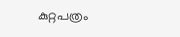കുറ്റപത്രം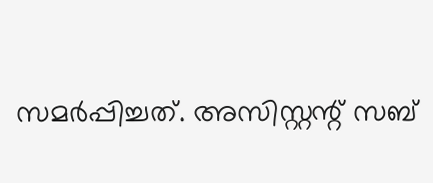സമർപ്പിച്ചത്. അസിസ്റ്റന്റ് സബ്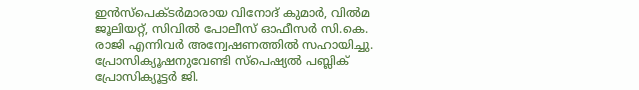ഇൻസ്പെക്ടർമാരായ വിനോദ് കുമാർ, വിൽമ ജൂലിയറ്റ്, സിവിൽ പോലീസ് ഓഫീസർ സി.കെ. രാജി എന്നിവർ അന്വേഷണത്തിൽ സഹായിച്ചു. പ്രോസിക്യൂഷനുവേണ്ടി സ്പെഷ്യൽ പബ്ലിക് പ്രോസിക്യൂട്ടർ ജി.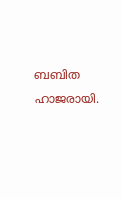ബബിത ഹാജരായി.